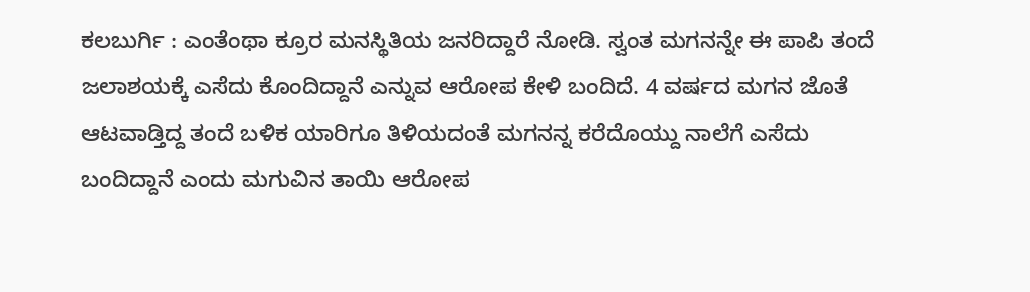ಕಲಬುರ್ಗಿ : ಎಂತೆಂಥಾ ಕ್ರೂರ ಮನಸ್ಥಿತಿಯ ಜನರಿದ್ದಾರೆ ನೋಡಿ. ಸ್ವಂತ ಮಗನನ್ನೇ ಈ ಪಾಪಿ ತಂದೆ ಜಲಾಶಯಕ್ಕೆ ಎಸೆದು ಕೊಂದಿದ್ದಾನೆ ಎನ್ನುವ ಆರೋಪ ಕೇಳಿ ಬಂದಿದೆ. 4 ವರ್ಷದ ಮಗನ ಜೊತೆ ಆಟವಾಡ್ತಿದ್ದ ತಂದೆ ಬಳಿಕ ಯಾರಿಗೂ ತಿಳಿಯದಂತೆ ಮಗನನ್ನ ಕರೆದೊಯ್ದು ನಾಲೆಗೆ ಎಸೆದು ಬಂದಿದ್ದಾನೆ ಎಂದು ಮಗುವಿನ ತಾಯಿ ಆರೋಪ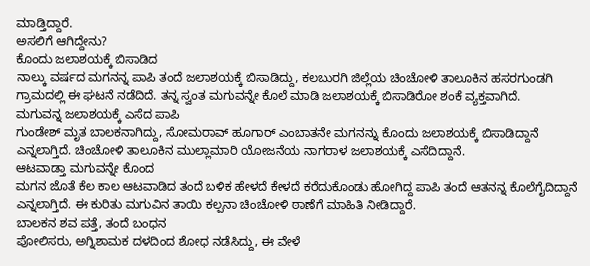ಮಾಡ್ತಿದ್ದಾರೆ.
ಅಸಲಿಗೆ ಆಗಿದ್ದೇನು?
ಕೊಂದು ಜಲಾಶಯಕ್ಕೆ ಬಿಸಾಡಿದ
ನಾಲ್ಕು ವರ್ಷದ ಮಗನನ್ನ ಪಾಪಿ ತಂದೆ ಜಲಾಶಯಕ್ಕೆ ಬಿಸಾಡಿದ್ದು, ಕಲಬುರಗಿ ಜಿಲ್ಲೆಯ ಚಿಂಚೋಳಿ ತಾಲೂಕಿನ ಹಸರಗುಂಡಗಿ ಗ್ರಾಮದಲ್ಲಿ ಈ ಘಟನೆ ನಡೆದಿದೆ. ತನ್ನ ಸ್ವಂತ ಮಗುವನ್ನೇ ಕೊಲೆ ಮಾಡಿ ಜಲಾಶಯಕ್ಕೆ ಬಿಸಾಡಿರೋ ಶಂಕೆ ವ್ಯಕ್ತವಾಗಿದೆ.
ಮಗುವನ್ನ ಜಲಾಶಯಕ್ಕೆ ಎಸೆದ ಪಾಪಿ
ಗುಂಡೇಶ್ ಮೃತ ಬಾಲಕನಾಗಿದ್ದು, ಸೋಮರಾವ್ ಹೂಗಾರ್ ಎಂಬಾತನೇ ಮಗನನ್ನು ಕೊಂದು ಜಲಾಶಯಕ್ಕೆ ಬಿಸಾಡಿದ್ದಾನೆ ಎನ್ನಲಾಗ್ತಿದೆ. ಚಿಂಚೋಳಿ ತಾಲೂಕಿನ ಮುಲ್ಲಾಮಾರಿ ಯೋಜನೆಯ ನಾಗರಾಳ ಜಲಾಶಯಕ್ಕೆ ಎಸೆದಿದ್ದಾನೆ.
ಆಟವಾಡ್ತಾ ಮಗುವನ್ನೇ ಕೊಂದ
ಮಗನ ಜೊತೆ ಕೆಲ ಕಾಲ ಆಟವಾಡಿದ ತಂದೆ ಬಳಿಕ ಹೇಳದೆ ಕೇಳದೆ ಕರೆದುಕೊಂಡು ಹೋಗಿದ್ದ ಪಾಪಿ ತಂದೆ ಆತನನ್ನ ಕೊಲೆಗೈದಿದ್ದಾನೆ ಎನ್ನಲಾಗ್ತಿದೆ. ಈ ಕುರಿತು ಮಗುವಿನ ತಾಯಿ ಕಲ್ಪನಾ ಚಿಂಚೋಳಿ ಠಾಣೆಗೆ ಮಾಹಿತಿ ನೀಡಿದ್ದಾರೆ.
ಬಾಲಕನ ಶವ ಪತ್ತೆ, ತಂದೆ ಬಂಧನ
ಪೋಲಿಸರು, ಅಗ್ನಿಶಾಮಕ ದಳದಿಂದ ಶೋಧ ನಡೆಸಿದ್ದು, ಈ ವೇಳೆ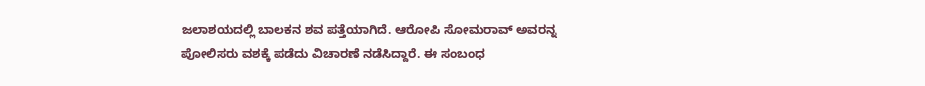ಜಲಾಶಯದಲ್ಲಿ ಬಾಲಕನ ಶವ ಪತ್ತೆಯಾಗಿದೆ. ಆರೋಪಿ ಸೋಮರಾವ್ ಅವರನ್ನ ಪೋಲಿಸರು ವಶಕ್ಕೆ ಪಡೆದು ವಿಚಾರಣೆ ನಡೆಸಿದ್ದಾರೆ. ಈ ಸಂಬಂಧ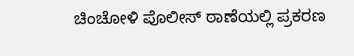ಚಿಂಚೋಳಿ ಪೊಲೀಸ್ ಠಾಣೆಯಲ್ಲಿ ಪ್ರಕರಣ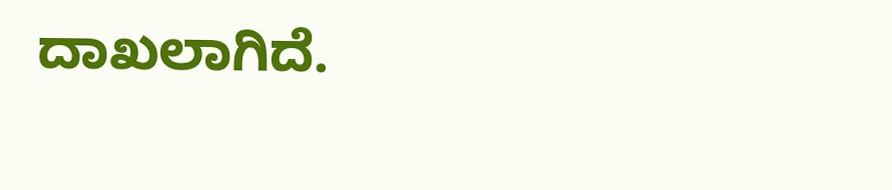ದಾಖಲಾಗಿದೆ.